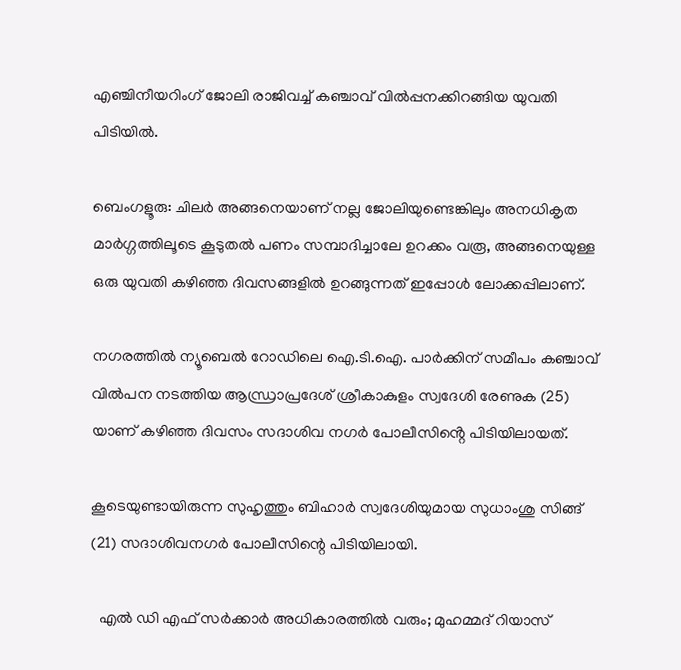എഞ്ചിനീയറിംഗ് ജോലി രാജിവച്ച് കഞ്ചാവ് വിൽപ്പനക്കിറങ്ങിയ യുവതി പിടിയിൽ.

ബെംഗളൂരു: ചിലർ അങ്ങനെയാണ് നല്ല ജോലിയുണ്ടെങ്കിലും അനധികൃത മാർഗ്ഗത്തിലൂടെ കൂടുതൽ പണം സമ്പാദിച്ചാലേ ഉറക്കം വരൂ, അങ്ങനെയുള്ള ഒരു യുവതി കഴിഞ്ഞ ദിവസങ്ങളിൽ ഉറങ്ങുന്നത് ഇപ്പോൾ ലോക്കപ്പിലാണ്.

നഗരത്തിൽ ന്യൂബെൽ റോഡിലെ ഐ.ടി.ഐ. പാർക്കിന് സമീപം കഞ്ചാവ് വിൽപന നടത്തിയ ആന്ധ്രാപ്രദേശ് ശ്രീകാകുളം സ്വദേശി രേണുക (25) യാണ് കഴിഞ്ഞ ദിവസം സദാശിവ നഗർ പോലീസിൻ്റെ പിടിയിലായത്.

കൂടെയുണ്ടായിരുന്ന സുഹൃത്തും ബിഹാർ സ്വദേശിയുമായ സുധാംശു സിങ്ങ് (21) സദാശിവനഗർ പോലീസിന്റെ പിടിയിലായി.

  എൽ ഡി എഫ് സർക്കാർ അധികാരത്തിൽ വരും; മുഹമ്മദ്‌ റിയാസ്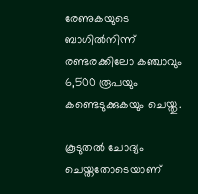രേണുകയുടെ ബാഗിൽനിന്ന് രണ്ടരക്കിലോ കഞ്ചാവും 6,500 രൂപയും കണ്ടെടുക്കുകയും ചെയ്തു.

കൂടുതൽ ചോദ്യം ചെയ്തതോടെയാണ്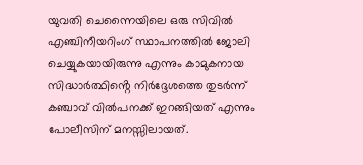യുവതി ചെന്നൈയിലെ ഒരു സിവിൽ എഞ്ചിനീയറിംഗ് സ്ഥാപനത്തിൽ ജോലി ചെയ്യുകയായിരുന്നു എന്നും കാമുകനായ സിദ്ധാർത്ഥിൻ്റെ നിർദ്ദേശത്തെ തുടർന്ന് കഞ്ചാവ് വിൽപനക്ക് ഇറങ്ങിയത് എന്നും പോലീസിന് മനസ്സിലായത്.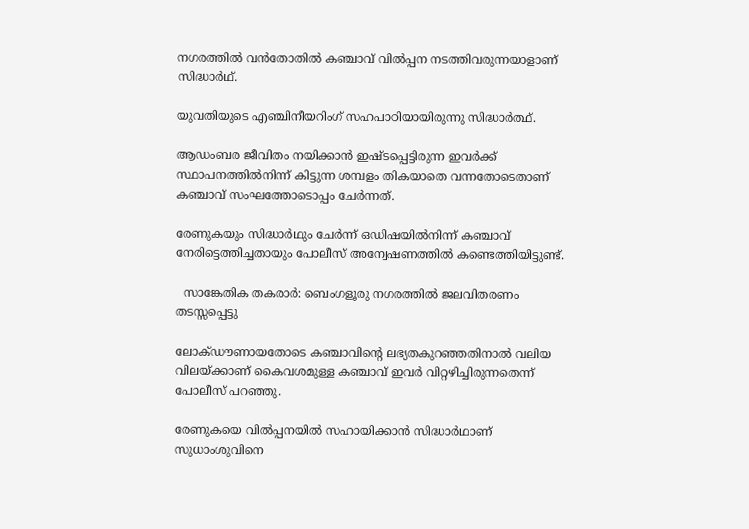നഗരത്തിൽ വൻതോതിൽ കഞ്ചാവ് വിൽപ്പന നടത്തിവരുന്നയാളാണ് സിദ്ധാർഥ്.

യുവതിയുടെ എഞ്ചിനീയറിംഗ് സഹപാഠിയായിരുന്നു സിദ്ധാർത്ഥ്.

ആഡംബര ജീവിതം നയിക്കാൻ ഇഷ്ടപ്പെട്ടിരുന്ന ഇവർക്ക് സ്ഥാപനത്തിൽനിന്ന് കിട്ടുന്ന ശമ്പളം തികയാതെ വന്നതോടെതാണ് കഞ്ചാവ് സംഘത്തോടൊപ്പം ചേർന്നത്.

രേണുകയും സിദ്ധാർഥും ചേർന്ന് ഒഡിഷയിൽനിന്ന് കഞ്ചാവ് നേരിട്ടെത്തിച്ചതായും പോലീസ് അന്വേഷണത്തിൽ കണ്ടെത്തിയിട്ടുണ്ട്.

  സാങ്കേതിക തകരാർ: ബെംഗളൂരു നഗരത്തിൽ ജലവിതരണം തടസ്സപ്പെട്ടു

ലോക്ഡൗണായതോടെ കഞ്ചാവിന്റെ ലഭ്യതകുറഞ്ഞതിനാൽ വലിയ വിലയ്ക്കാണ് കൈവശമുള്ള കഞ്ചാവ് ഇവർ വിറ്റഴിച്ചിരുന്നതെന്ന് പോലീസ് പറഞ്ഞു.

രേണുകയെ വിൽപ്പനയിൽ സഹായിക്കാൻ സിദ്ധാർഥാണ് സുധാംശുവിനെ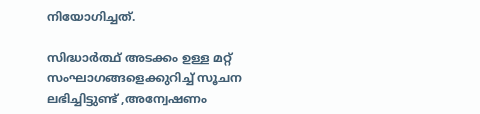നിയോഗിച്ചത്.

സിദ്ധാർത്ഥ് അടക്കം ഉള്ള മറ്റ് സംഘാഗങ്ങളെക്കുറിച്ച് സൂചന ലഭിച്ചിട്ടുണ്ട് ,അന്വേഷണം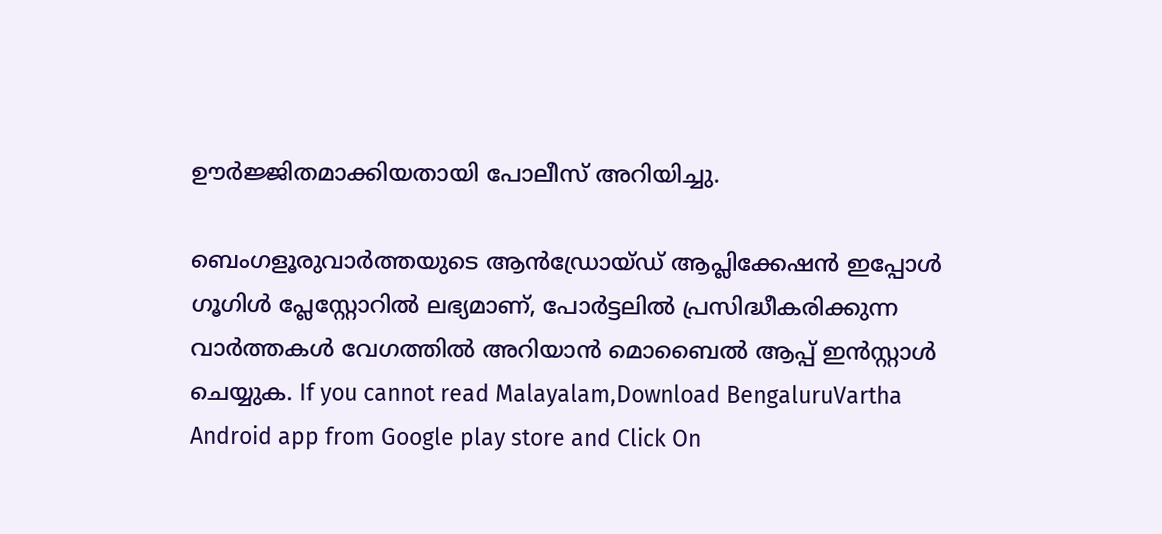ഊർജ്ജിതമാക്കിയതായി പോലീസ് അറിയിച്ചു.

ബെംഗളൂരുവാർത്തയുടെ ആൻഡ്രോയ്ഡ് ആപ്ലിക്കേഷൻ ഇപ്പോൾ ഗൂഗിൾ പ്ലേസ്റ്റോറിൽ ലഭ്യമാണ്, പോർട്ടലിൽ പ്രസിദ്ധീകരിക്കുന്ന വാർത്തകൾ വേഗത്തിൽ അറിയാൻ മൊബൈൽ ആപ്പ് ഇൻസ്റ്റാൾ ചെയ്യുക. If you cannot read Malayalam,Download BengaluruVartha Android app from Google play store and Click On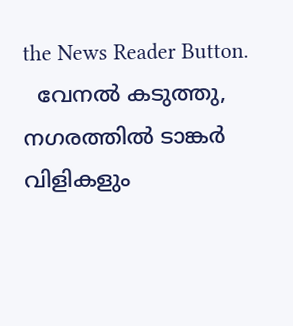the News Reader Button.
  വേനൽ കടുത്തു, നഗരത്തിൽ ടാങ്കർ വിളികളും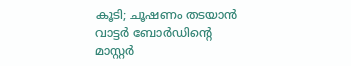കൂടി; ചൂഷണം തടയാൻ വാട്ടർ ബോർഡിന്റെ മാസ്റ്റർ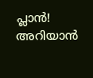പ്ലാൻ! അറിയാൻ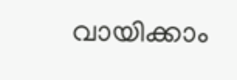വായിക്കാം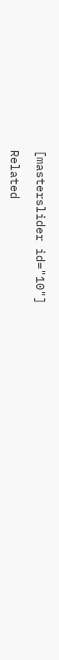[masterslider id="10"]

Related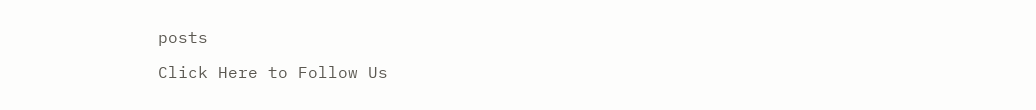posts

Click Here to Follow Us